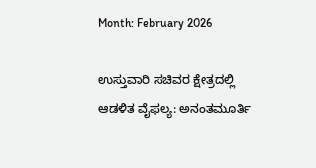Month: February 2026

ಉಸ್ತುವಾರಿ ಸಚಿವರ ಕ್ಷೇತ್ರದಲ್ಲಿ ಆಡಳಿತ ವೈಫಲ್ಯ: ಅನಂತಮೂರ್ತಿ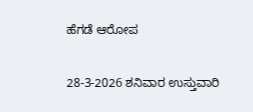ಹೆಗಡೆ ಆರೋಪ

28-3-2026 ಶನಿವಾರ ಉಸ್ತುವಾರಿ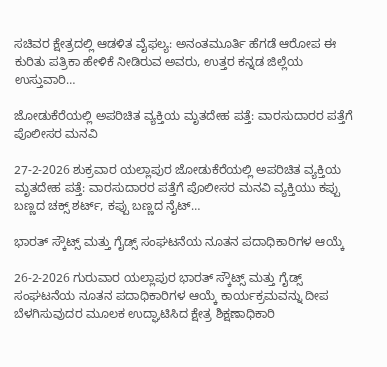ಸಚಿವರ ಕ್ಷೇತ್ರದಲ್ಲಿ ಆಡಳಿತ ವೈಫಲ್ಯ: ಅನಂತಮೂರ್ತಿ ಹೆಗಡೆ ಆರೋಪ ಈ ಕುರಿತು ಪತ್ರಿಕಾ ಹೇಳಿಕೆ ನೀಡಿರುವ ಅವರು, ಉತ್ತರ ಕನ್ನಡ ಜಿಲ್ಲೆಯ ಉಸ್ತುವಾರಿ…

ಜೋಡುಕೆರೆಯಲ್ಲಿ ಅಪರಿಚಿತ ವ್ಯಕ್ತಿಯ ಮೃತದೇಹ ಪತ್ತೆ: ವಾರಸುದಾರರ ಪತ್ತೆಗೆ ಪೊಲೀಸರ ಮನವಿ

27-2-2026 ಶುಕ್ರವಾರ ಯಲ್ಲಾಪುರ ಜೋಡುಕೆರೆಯಲ್ಲಿ ಅಪರಿಚಿತ ವ್ಯಕ್ತಿಯ ಮೃತದೇಹ ಪತ್ತೆ: ವಾರಸುದಾರರ ಪತ್ತೆಗೆ ಪೊಲೀಸರ ಮನವಿ ವ್ಯಕ್ತಿಯು ಕಪ್ಪು ಬಣ್ಣದ ಚಕ್ಸ್ ಶರ್ಟ್, ಕಪ್ಪು ಬಣ್ಣದ ನೈಟ್…

ಭಾರತ್ ಸ್ಕೌಟ್ಸ್ ಮತ್ತು ಗೈಡ್ಸ್ ಸಂಘಟನೆಯ ನೂತನ ಪದಾಧಿಕಾರಿಗಳ ಆಯ್ಕೆ

26-2-2026 ಗುರುವಾರ ಯಲ್ಲಾಪುರ ಭಾರತ್ ಸ್ಕೌಟ್ಸ್ ಮತ್ತು ಗೈಡ್ಸ್ ಸಂಘಟನೆಯ ನೂತನ ಪದಾಧಿಕಾರಿಗಳ ಆಯ್ಕೆ ಕಾರ್ಯಕ್ರಮವನ್ನು ದೀಪ ಬೆಳಗಿಸುವುದರ ಮೂಲಕ ಉದ್ಘಾಟಿಸಿದ ಕ್ಷೇತ್ರ ಶಿಕ್ಷಣಾಧಿಕಾರಿ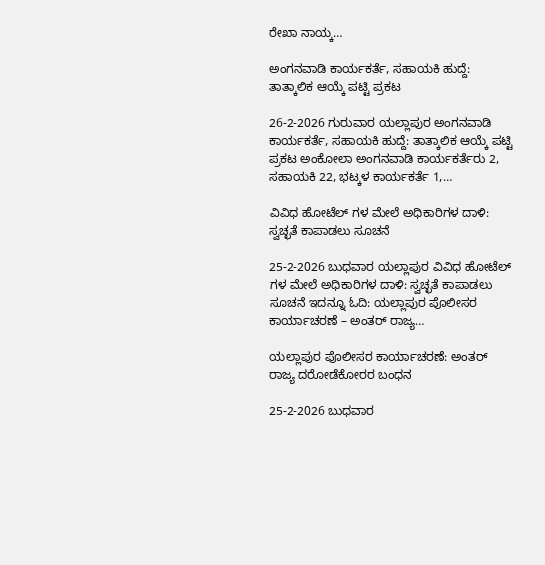ರೇಖಾ ನಾಯ್ಕ…

ಅಂಗನವಾಡಿ ಕಾರ್ಯಕರ್ತೆ, ಸಹಾಯಕಿ ಹುದ್ದೆ: ತಾತ್ಕಾಲಿಕ ಆಯ್ಕೆ ಪಟ್ಟಿ ಪ್ರಕಟ

26-2-2026 ಗುರುವಾರ ಯಲ್ಲಾಪುರ ಅಂಗನವಾಡಿ ಕಾರ್ಯಕರ್ತೆ, ಸಹಾಯಕಿ ಹುದ್ದೆ: ತಾತ್ಕಾಲಿಕ ಆಯ್ಕೆ ಪಟ್ಟಿ ಪ್ರಕಟ ಅಂಕೋಲಾ ಅಂಗನವಾಡಿ ಕಾರ್ಯಕರ್ತೆರು 2, ಸಹಾಯಕಿ 22, ಭಟ್ಕಳ ಕಾರ್ಯಕರ್ತೆ 1,…

ವಿವಿಧ ಹೋಟೆಲ್ ಗಳ ಮೇಲೆ ಅಧಿಕಾರಿಗಳ ದಾಳಿ: ಸ್ವಚ್ಛತೆ ಕಾಪಾಡಲು ಸೂಚನೆ

25-2-2026 ಬುಧವಾರ ಯಲ್ಲಾಪುರ ವಿವಿಧ ಹೋಟೆಲ್ ಗಳ ಮೇಲೆ ಅಧಿಕಾರಿಗಳ ದಾಳಿ: ಸ್ವಚ್ಛತೆ ಕಾಪಾಡಲು ಸೂಚನೆ ಇದನ್ನೂ ಓದಿ: ಯಲ್ಲಾಪುರ ಪೊಲೀಸರ ಕಾರ್ಯಾಚರಣೆ – ಅಂತರ್ ರಾಜ್ಯ…

ಯಲ್ಲಾಪುರ ಪೊಲೀಸರ ಕಾರ್ಯಾಚರಣೆ: ಅಂತರ್ ರಾಜ್ಯ ದರೋಡೆಕೋರರ ಬಂಧನ

25-2-2026 ಬುಧವಾರ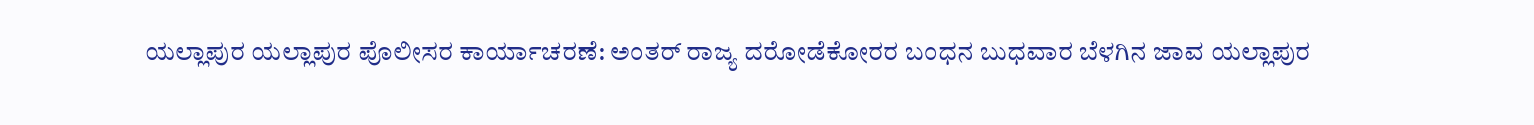ಯಲ್ಲಾಪುರ ಯಲ್ಲಾಪುರ ಪೊಲೀಸರ ಕಾರ್ಯಾಚರಣೆ: ಅಂತರ್ ರಾಜ್ಯ ದರೋಡೆಕೋರರ ಬಂಧನ ಬುಧವಾರ ಬೆಳಗಿನ ಜಾವ ಯಲ್ಲಾಪುರ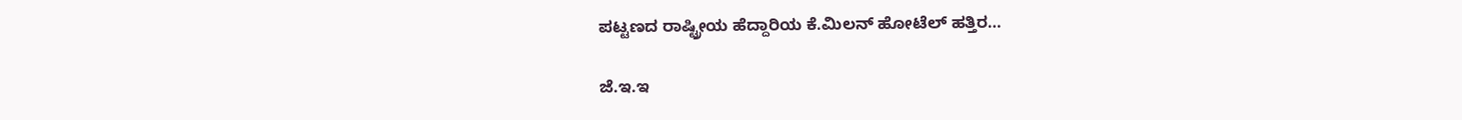ಪಟ್ಟಣದ ರಾಷ್ಟ್ರೀಯ ಹೆದ್ದಾರಿಯ ಕೆ.ಮಿಲನ್ ಹೋಟೆಲ್ ಹತ್ತಿರ…

ಜೆ.ಇ.ಇ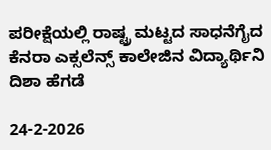ಪರೀಕ್ಷೆಯಲ್ಲಿ ರಾಷ್ಟ್ರ ಮಟ್ಟದ ಸಾಧನೆಗೈದ ಕೆನರಾ ಎಕ್ಸಲೆನ್ಸ್ ಕಾಲೇಜಿನ ವಿದ್ಯಾರ್ಥಿನಿ ದಿಶಾ ಹೆಗಡೆ

24-2-2026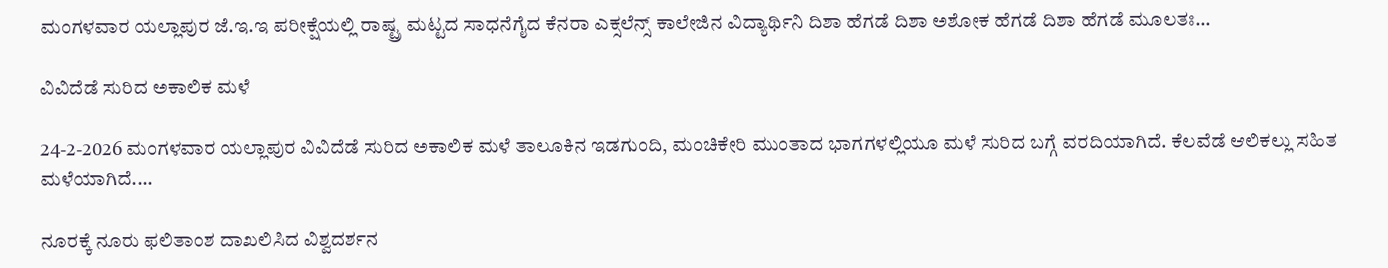ಮಂಗಳವಾರ ಯಲ್ಲಾಪುರ ಜೆ.ಇ.ಇ ಪರೀಕ್ಷೆಯಲ್ಲಿ ರಾಷ್ಟ್ರ ಮಟ್ಟದ ಸಾಧನೆಗೈದ ಕೆನರಾ ಎಕ್ಸಲೆನ್ಸ್ ಕಾಲೇಜಿನ ವಿದ್ಯಾರ್ಥಿನಿ ದಿಶಾ ಹೆಗಡೆ ದಿಶಾ ಅಶೋಕ ಹೆಗಡೆ ದಿಶಾ ಹೆಗಡೆ ಮೂಲತಃ…

ವಿವಿದೆಡೆ ಸುರಿದ ಅಕಾಲಿಕ ಮಳೆ

24-2-2026 ಮಂಗಳವಾರ ಯಲ್ಲಾಪುರ ವಿವಿದೆಡೆ ಸುರಿದ ಅಕಾಲಿಕ ಮಳೆ ತಾಲೂಕಿನ ಇಡಗುಂದಿ, ಮಂಚಿಕೇರಿ ಮುಂತಾದ ಭಾಗಗಳಲ್ಲಿಯೂ ಮಳೆ ಸುರಿದ ಬಗ್ಗೆ ವರದಿಯಾಗಿದೆ. ಕೆಲವೆಡೆ ಆಲಿಕಲ್ಲು ಸಹಿತ ಮಳೆಯಾಗಿದೆ.…

ನೂರಕ್ಕೆ ನೂರು ಫಲಿತಾಂಶ ದಾಖಲಿಸಿದ ವಿಶ್ವದರ್ಶನ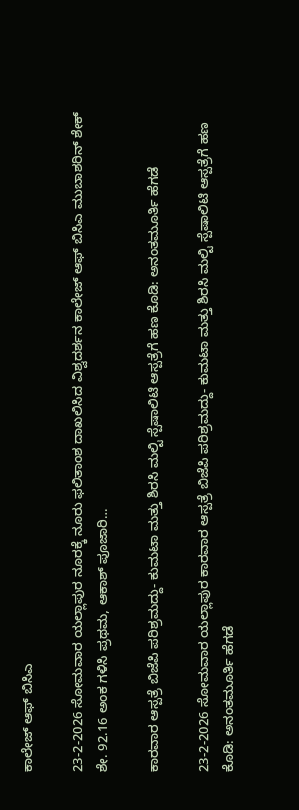ಕಾಲೇಜ್ ಆಫ್ ಬಿಸಿಎ

23-2-2026 ಸೋಮವಾರ ಯಲ್ಲಾಪುರ ನೂರಕ್ಕೆ ನೂರು ಫಲಿತಾಂಶ ದಾಖಲಿಸಿದ ವಿಶ್ವದರ್ಶನ ಕಾಲೇಜ್ ಆಫ್ ಬಿಸಿಎ ಮುಬಾಶರಿನ್ ಶೇಕ್ ಶೇ. 92.16 ಅಂಕ ಗಳಿಸಿ ಪ್ರಥಮ, ಆಕಾಶ್ ಪೂಜಾರಿ…

ಕಾರವಾರ ಆಸ್ಪತ್ರೆ ಬಿಜೆಪಿ ಪರಿಶ್ರಮದ್ದು- ಕುಮಟಾ ಮತ್ತು ಶಿರಸಿ ಮಲ್ಟಿ ಸ್ಪೆಷಾಲಿಟಿ ಆಸ್ಪತ್ರೆಗೆ ಹಣ ಕೊಡಿ: ಅನಂತಮೂರ್ತಿ ಹೆಗಡೆ

23-2-2026 ಸೋಮವಾರ ಯಲ್ಲಾಪುರ ಕಾರವಾರ ಆಸ್ಪತ್ರೆ ಬಿಜೆಪಿ ಪರಿಶ್ರಮದ್ದು- ಕುಮಟಾ ಮತ್ತು ಶಿರಸಿ ಮಲ್ಟಿ ಸ್ಪೆಷಾಲಿಟಿ ಆಸ್ಪತ್ರೆಗೆ ಹಣ ಕೊಡಿ: ಅನಂತಮೂರ್ತಿ ಹೆಗಡೆ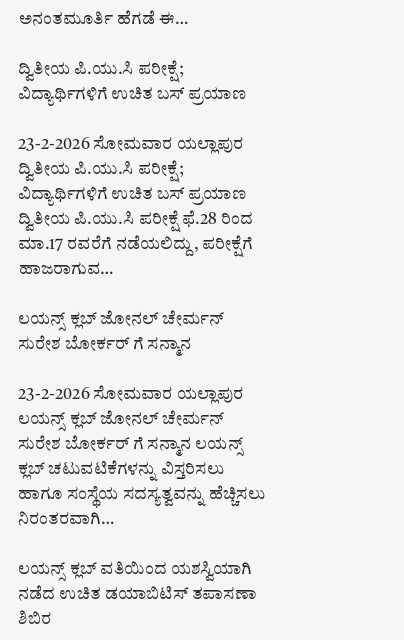ಅನಂತಮೂರ್ತಿ ಹೆಗಡೆ ಈ…

ದ್ವಿತೀಯ ಪಿ.ಯು.ಸಿ ಪರೀಕ್ಷೆ; ವಿದ್ಯಾರ್ಥಿಗಳಿಗೆ ಉಚಿತ ಬಸ್ ಪ್ರಯಾಣ

23-2-2026 ಸೋಮವಾರ ಯಲ್ಲಾಪುರ ದ್ವಿತೀಯ ಪಿ.ಯು.ಸಿ ಪರೀಕ್ಷೆ; ವಿದ್ಯಾರ್ಥಿಗಳಿಗೆ ಉಚಿತ ಬಸ್ ಪ್ರಯಾಣ ದ್ವಿತೀಯ ಪಿ.ಯು.ಸಿ ಪರೀಕ್ಷೆ ಫೆ.28 ರಿಂದ ಮಾ.17 ರವರೆಗೆ ನಡೆಯಲಿದ್ದು, ಪರೀಕ್ಷೆಗೆ ಹಾಜರಾಗುವ…

ಲಯನ್ಸ್ ಕ್ಲಬ್ ಜೋನಲ್ ಚೇರ್ಮನ್ ಸುರೇಶ ಬೋರ್ಕರ್ ಗೆ ಸನ್ಮಾನ

23-2-2026 ಸೋಮವಾರ ಯಲ್ಲಾಪುರ ಲಯನ್ಸ್ ಕ್ಲಬ್ ಜೋನಲ್ ಚೇರ್ಮನ್ ಸುರೇಶ ಬೋರ್ಕರ್ ಗೆ ಸನ್ಮಾನ ಲಯನ್ಸ್ ಕ್ಲಬ್ ಚಟುವಟಿಕೆಗಳನ್ನು ವಿಸ್ತರಿಸಲು ಹಾಗೂ ಸಂಸ್ಥೆಯ ಸದಸ್ಯತ್ವವನ್ನು ಹೆಚ್ಚಿಸಲು ನಿರಂತರವಾಗಿ…

ಲಯನ್ಸ್ ಕ್ಲಬ್ ವತಿಯಿಂದ ಯಶಸ್ವಿಯಾಗಿ ನಡೆದ ಉಚಿತ ಡಯಾಬಿಟಿಸ್ ತಪಾಸಣಾ ಶಿಬಿರ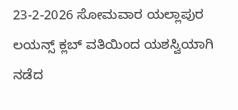23-2-2026 ಸೋಮವಾರ ಯಲ್ಲಾಪುರ ಲಯನ್ಸ್ ಕ್ಲಬ್ ವತಿಯಿಂದ ಯಶಸ್ವಿಯಾಗಿ ನಡೆದ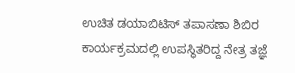ಉಚಿತ ಡಯಾಬಿಟಿಸ್ ತಪಾಸಣಾ ಶಿಬಿರ ಕಾರ್ಯಕ್ರಮದಲ್ಲಿ ಉಪಸ್ಥಿತರಿದ್ದ ನೇತ್ರ ತಜ್ಞೆ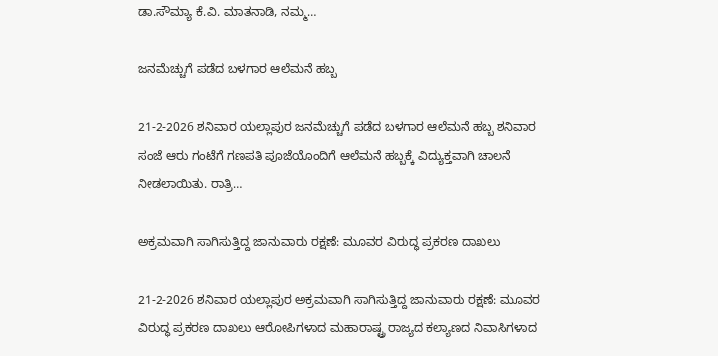ಡಾ.ಸೌಮ್ಯಾ ಕೆ.ವಿ. ಮಾತನಾಡಿ, ನಮ್ಮ…

ಜನಮೆಚ್ಚುಗೆ ಪಡೆದ ಬಳಗಾರ ಆಲೆಮನೆ ಹಬ್ಬ

21-2-2026 ಶನಿವಾರ ಯಲ್ಲಾಪುರ ಜನಮೆಚ್ಚುಗೆ ಪಡೆದ ಬಳಗಾರ ಆಲೆಮನೆ ಹಬ್ಬ ಶನಿವಾರ ಸಂಜೆ ಆರು ಗಂಟೆಗೆ ಗಣಪತಿ ಪೂಜೆಯೊಂದಿಗೆ ಆಲೆಮನೆ ಹಬ್ಬಕ್ಕೆ ವಿದ್ಯುಕ್ತವಾಗಿ ಚಾಲನೆ ನೀಡಲಾಯಿತು. ರಾತ್ರಿ…

ಅಕ್ರಮವಾಗಿ ಸಾಗಿಸುತ್ತಿದ್ದ ಜಾನುವಾರು ರಕ್ಷಣೆ: ಮೂವರ ವಿರುದ್ಧ ಪ್ರಕರಣ ದಾಖಲು

21-2-2026 ಶನಿವಾರ ಯಲ್ಲಾಪುರ ಅಕ್ರಮವಾಗಿ ಸಾಗಿಸುತ್ತಿದ್ದ ಜಾನುವಾರು ರಕ್ಷಣೆ: ಮೂವರ ವಿರುದ್ಧ ಪ್ರಕರಣ ದಾಖಲು ಆರೋಪಿಗಳಾದ ಮಹಾರಾಷ್ಟ್ರ ರಾಜ್ಯದ ಕಲ್ಯಾಣದ ನಿವಾಸಿಗಳಾದ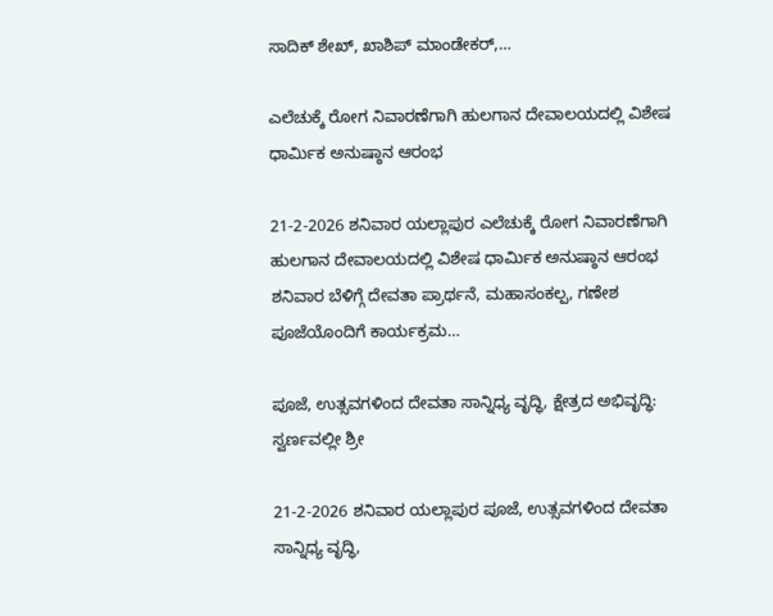ಸಾದಿಕ್ ಶೇಖ್, ಖಾಶಿಪ್ ಮಾಂಡೇಕರ್,…

ಎಲೆಚುಕ್ಕೆ ರೋಗ ನಿವಾರಣೆಗಾಗಿ ಹುಲಗಾನ ದೇವಾಲಯದಲ್ಲಿ ವಿಶೇಷ ಧಾರ್ಮಿಕ ಅನುಷ್ಠಾನ ಆರಂಭ

21-2-2026 ಶನಿವಾರ ಯಲ್ಲಾಪುರ ಎಲೆಚುಕ್ಕೆ ರೋಗ ನಿವಾರಣೆಗಾಗಿ ಹುಲಗಾನ ದೇವಾಲಯದಲ್ಲಿ ವಿಶೇಷ ಧಾರ್ಮಿಕ ಅನುಷ್ಠಾನ ಆರಂಭ ಶನಿವಾರ ಬೆಳಿಗ್ಗೆ ದೇವತಾ ಪ್ರಾರ್ಥನೆ, ಮಹಾಸಂಕಲ್ಪ, ಗಣೇಶ ಪೂಜೆಯೊಂದಿಗೆ ಕಾರ್ಯಕ್ರಮ…

ಪೂಜೆ, ಉತ್ಸವಗಳಿಂದ ದೇವತಾ ಸಾನ್ನಿಧ್ಯ ವೃದ್ಧಿ, ಕ್ಷೇತ್ರದ ಅಭಿವೃದ್ಧಿ: ಸ್ವರ್ಣವಲ್ಲೀ ಶ್ರೀ

21-2-2026 ಶನಿವಾರ ಯಲ್ಲಾಪುರ ಪೂಜೆ, ಉತ್ಸವಗಳಿಂದ ದೇವತಾ ಸಾನ್ನಿಧ್ಯ ವೃದ್ಧಿ,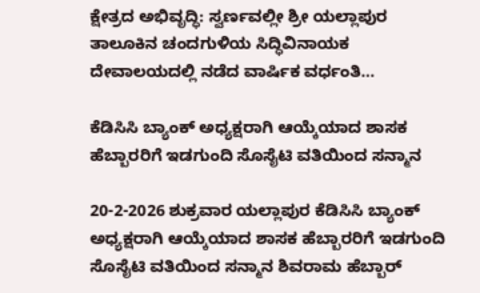ಕ್ಷೇತ್ರದ ಅಭಿವೃದ್ಧಿ: ಸ್ವರ್ಣವಲ್ಲೀ ಶ್ರೀ ಯಲ್ಲಾಪುರ ತಾಲೂಕಿನ ಚಂದಗುಳಿಯ ಸಿದ್ಧಿವಿನಾಯಕ ದೇವಾಲಯದಲ್ಲಿ ನಡೆದ ವಾರ್ಷಿಕ ವರ್ಧಂತಿ…

ಕೆಡಿಸಿಸಿ ಬ್ಯಾಂಕ್ ಅಧ್ಯಕ್ಷರಾಗಿ ಆಯ್ಕೆಯಾದ ಶಾಸಕ ಹೆಬ್ಬಾರರಿಗೆ ಇಡಗುಂದಿ ಸೊಸೈಟಿ ವತಿಯಿಂದ ಸನ್ಮಾನ

20-2-2026 ಶುಕ್ರವಾರ ಯಲ್ಲಾಪುರ ಕೆಡಿಸಿಸಿ ಬ್ಯಾಂಕ್ ಅಧ್ಯಕ್ಷರಾಗಿ ಆಯ್ಕೆಯಾದ ಶಾಸಕ ಹೆಬ್ಬಾರರಿಗೆ ಇಡಗುಂದಿ ಸೊಸೈಟಿ ವತಿಯಿಂದ ಸನ್ಮಾನ ಶಿವರಾಮ ಹೆಬ್ಬಾರ್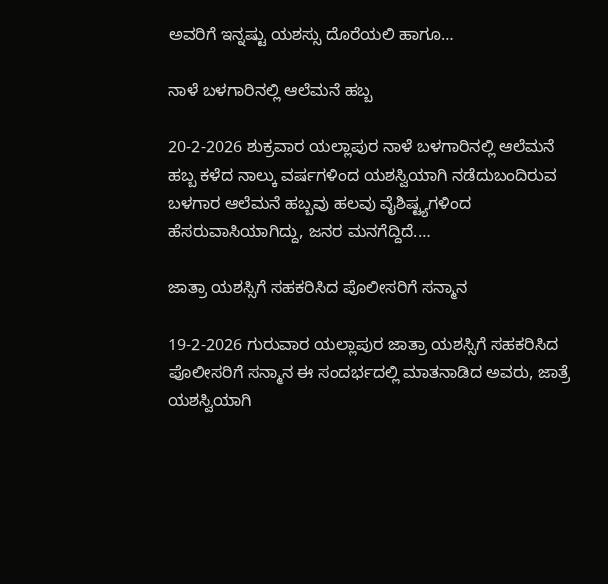ಅವರಿಗೆ ಇನ್ನಷ್ಟು ಯಶಸ್ಸು ದೊರೆಯಲಿ ಹಾಗೂ…

ನಾಳೆ ಬಳಗಾರಿನಲ್ಲಿ ಆಲೆಮನೆ ಹಬ್ಬ

20-2-2026 ಶುಕ್ರವಾರ ಯಲ್ಲಾಪುರ ನಾಳೆ ಬಳಗಾರಿನಲ್ಲಿ ಆಲೆಮನೆ ಹಬ್ಬ ಕಳೆದ ನಾಲ್ಕು ವರ್ಷಗಳಿಂದ ಯಶಸ್ವಿಯಾಗಿ ನಡೆದುಬಂದಿರುವ ಬಳಗಾರ ಆಲೆಮನೆ ಹಬ್ಬವು ಹಲವು ವೈಶಿಷ್ಟ್ಯಗಳಿಂದ ಹೆಸರುವಾಸಿಯಾಗಿದ್ದು, ಜನರ ಮನಗೆದ್ದಿದೆ.…

ಜಾತ್ರಾ ಯಶಸ್ಸಿಗೆ ಸಹಕರಿಸಿದ ಪೊಲೀಸರಿಗೆ ಸನ್ಮಾನ

19-2-2026 ಗುರುವಾರ ಯಲ್ಲಾಪುರ ಜಾತ್ರಾ ಯಶಸ್ಸಿಗೆ ಸಹಕರಿಸಿದ ಪೊಲೀಸರಿಗೆ ಸನ್ಮಾನ ಈ ಸಂದರ್ಭದಲ್ಲಿ ಮಾತನಾಡಿದ ಅವರು, ಜಾತ್ರೆ ಯಶಸ್ವಿಯಾಗಿ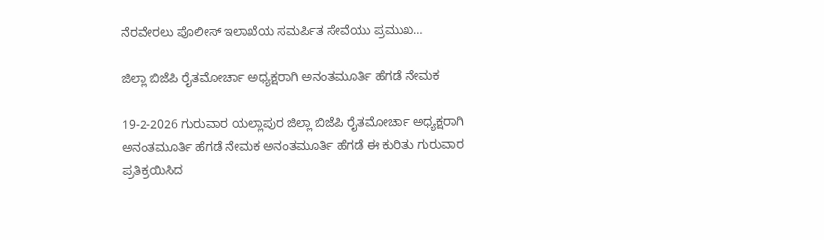ನೆರವೇರಲು ಪೊಲೀಸ್ ಇಲಾಖೆಯ ಸಮರ್ಪಿತ ಸೇವೆಯು ಪ್ರಮುಖ…

ಜಿಲ್ಲಾ ಬಿಜೆಪಿ ರೈತಮೋರ್ಚಾ ಅಧ್ಯಕ್ಷರಾಗಿ ಅನಂತಮೂರ್ತಿ ಹೆಗಡೆ ನೇಮಕ

19-2-2026 ಗುರುವಾರ ಯಲ್ಲಾಪುರ ಜಿಲ್ಲಾ ಬಿಜೆಪಿ ರೈತಮೋರ್ಚಾ ಅಧ್ಯಕ್ಷರಾಗಿ ಅನಂತಮೂರ್ತಿ ಹೆಗಡೆ ನೇಮಕ ಅನಂತಮೂರ್ತಿ ಹೆಗಡೆ ಈ ಕುರಿತು ಗುರುವಾರ ಪ್ರತಿಕ್ರಯಿಸಿದ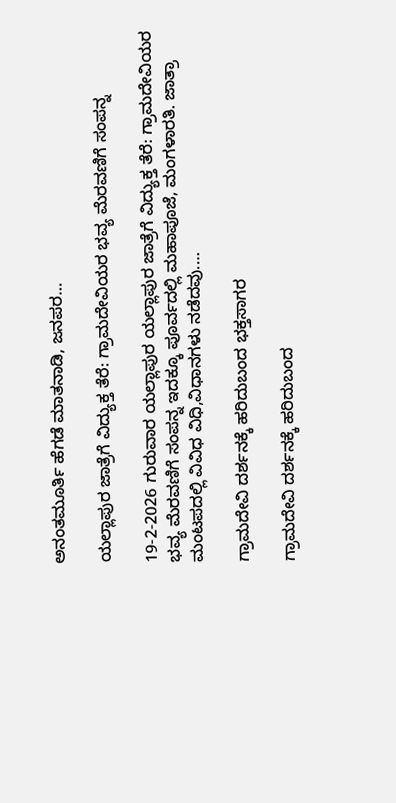ಅನಂತಮೂರ್ತಿ ಹೆಗಡೆ ಮಾತನಾಡಿ, ಜನಪರ…

ಯಲ್ಲಾಪುರ ಜಾತ್ರೆಗೆ ವಿದ್ಯುಕ್ತ ತೆರೆ: ಗ್ರಾಮದೇವಿಯರ ಭವ್ಯ ಮೆರವಣಿಗೆ ಸಂಪನ್ನ

19-2-2026 ಗುರುವಾರ ಯಲ್ಲಾಪುರ ಯಲ್ಲಾಪುರ ಜಾತ್ರೆಗೆ ವಿದ್ಯುಕ್ತ ತೆರೆ: ಗ್ರಾಮದೇವಿಯರ ಭವ್ಯ ಮೆರವಣಿಗೆ ಸಂಪನ್ನ ಇದಕ್ಕೂ ಪೂರ್ವದಲ್ಲಿ ಮಹಾಪೂಜೆ, ಮಂಗಳಾರತಿ. ಜಾತ್ರಾ ಮಂಟಪದಲ್ಲಿ ವಿವಿಧ ವಿಧಿ,ವಿಧಾನಗಳು ನಡೆದವು.…

ಗ್ರಾಮದೇವಿ ದರ್ಶನಕ್ಕೆ ಹರಿದುಬಂದ ಭಕ್ತಸಾಗರ

ಗ್ರಾಮದೇವಿ ದರ್ಶನಕ್ಕೆ ಹರಿದುಬಂದ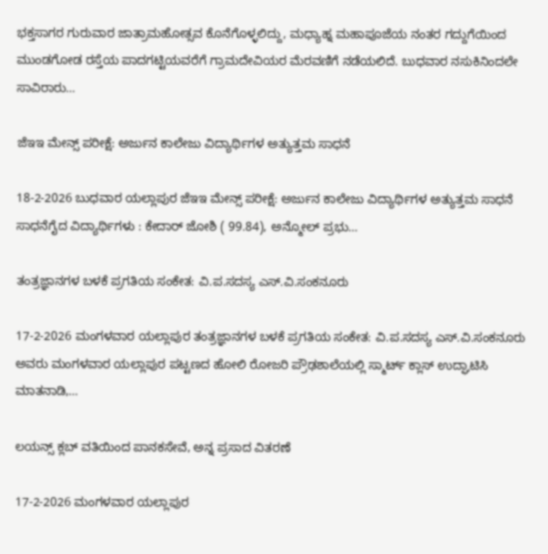ಭಕ್ತಸಾಗರ ಗುರುವಾರ ಜಾತ್ರಾಮಹೋತ್ಸವ ಕೊನೆಗೊಳ್ಳಲಿದ್ದು, ಮಧ್ಯಾಹ್ನ ಮಹಾಪೂಜೆಯ ನಂತರ ಗದ್ದುಗೆಯಿಂದ ಮುಂಡಗೋಡ ರಸ್ತೆಯ ಪಾದಗಟ್ಟಿಯವರೆಗೆ ಗ್ರಾಮದೇವಿಯರ ಮೆರವಣಿಗೆ ನಡೆಯಲಿದೆ. ಬುಧವಾರ ನಸುಕಿನಿಂದಲೇ ಸಾವಿರಾರು…

ಜೆಇಇ ಮೇನ್ಸ್ ಪರೀಕ್ಷೆ: ಅರ್ಜುನ ಕಾಲೇಜು ವಿದ್ಯಾರ್ಥಿಗಳ ಅತ್ಯುತ್ತಮ ಸಾಧನೆ

18-2-2026 ಬುಧವಾರ ಯಲ್ಲಾಪುರ ಜೆಇಇ ಮೇನ್ಸ್ ಪರೀಕ್ಷೆ: ಅರ್ಜುನ ಕಾಲೇಜು ವಿದ್ಯಾರ್ಥಿಗಳ ಅತ್ಯುತ್ತಮ ಸಾಧನೆ ಸಾಧನೆಗೈದ ವಿದ್ಯಾರ್ಥಿಗಳು : ಕೇದಾರ್ ಜೋಶಿ ( 99.84), ಅನ್ಮೋಲ್ ಪ್ರಭು…

ತಂತ್ರಜ್ಞಾನಗಳ ಬಳಕೆ ಪ್ರಗತಿಯ ಸಂಕೇತ: ವಿ.ಪ.ಸದಸ್ಯ ಎಸ್.ವಿ.ಸಂಕನೂರು

17-2-2026 ಮಂಗಳವಾರ ಯಲ್ಲಾಪುರ ತಂತ್ರಜ್ಞಾನಗಳ ಬಳಕೆ ಪ್ರಗತಿಯ ಸಂಕೇತ: ವಿ.ಪ.ಸದಸ್ಯ ಎಸ್.ವಿ.ಸಂಕನೂರು ಅವರು ಮಂಗಳವಾರ ಯಲ್ಲಾಪುರ ಪಟ್ಟಣದ ಹೋಲಿ ರೋಜರಿ ಪ್ರೌಢಶಾಲೆಯಲ್ಲಿ ಸ್ಮಾರ್ಟ್ ಕ್ಲಾಸ್ ಉದ್ಘಾಟಿಸಿ ಮಾತನಾಡಿ,…

ಲಯನ್ಸ್ ಕ್ಲಬ್ ವತಿಯಿಂದ ಪಾನಕಸೇವೆ, ಅನ್ನ ಪ್ರಸಾದ ವಿತರಣೆ

17-2-2026 ಮಂಗಳವಾರ ಯಲ್ಲಾಪುರ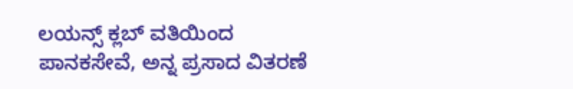ಲಯನ್ಸ್ ಕ್ಲಬ್ ವತಿಯಿಂದ ಪಾನಕಸೇವೆ, ಅನ್ನ ಪ್ರಸಾದ ವಿತರಣೆ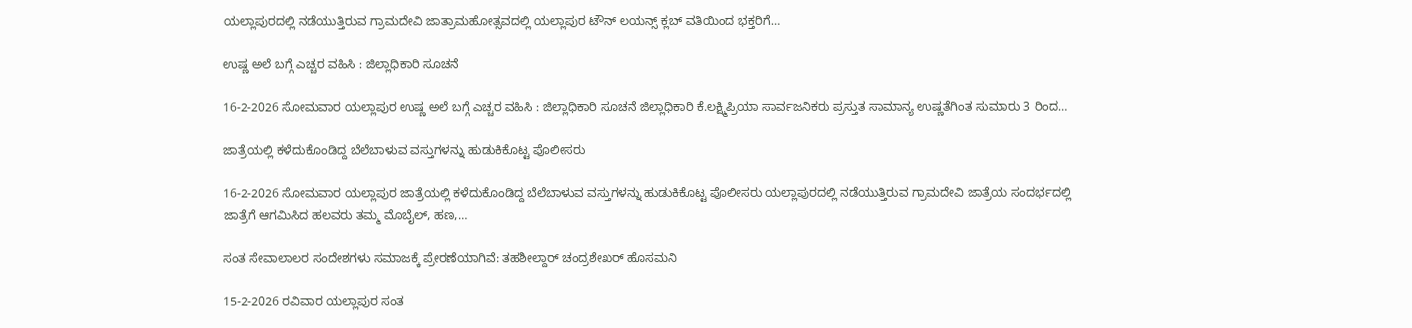ಯಲ್ಲಾಪುರದಲ್ಲಿ ನಡೆಯುತ್ತಿರುವ ಗ್ರಾಮದೇವಿ ಜಾತ್ರಾಮಹೋತ್ಸವದಲ್ಲಿ ಯಲ್ಲಾಪುರ ಟೌನ್ ಲಯನ್ಸ್ ಕ್ಲಬ್ ವತಿಯಿಂದ ಭಕ್ತರಿಗೆ…

ಉಷ್ಣ ಅಲೆ ಬಗ್ಗೆ ಎಚ್ಚರ ವಹಿಸಿ : ಜಿಲ್ಲಾಧಿಕಾರಿ ಸೂಚನೆ

16-2-2026 ಸೋಮವಾರ ಯಲ್ಲಾಪುರ ಉಷ್ಣ ಅಲೆ ಬಗ್ಗೆ ಎಚ್ಚರ ವಹಿಸಿ : ಜಿಲ್ಲಾಧಿಕಾರಿ ಸೂಚನೆ ಜಿಲ್ಲಾಧಿಕಾರಿ ಕೆ.ಲಕ್ಷ್ಮಿಪ್ರಿಯಾ ಸಾರ್ವಜನಿಕರು ಪ್ರಸ್ತುತ ಸಾಮಾನ್ಯ ಉಷ್ಣತೆಗಿಂತ ಸುಮಾರು 3 ರಿಂದ…

ಜಾತ್ರೆಯಲ್ಲಿ ಕಳೆದುಕೊಂಡಿದ್ದ ಬೆಲೆಬಾಳುವ ವಸ್ತುಗಳನ್ನು ಹುಡುಕಿಕೊಟ್ಟ ಪೊಲೀಸರು

16-2-2026 ಸೋಮವಾರ ಯಲ್ಲಾಪುರ ಜಾತ್ರೆಯಲ್ಲಿ ಕಳೆದುಕೊಂಡಿದ್ದ ಬೆಲೆಬಾಳುವ ವಸ್ತುಗಳನ್ನು ಹುಡುಕಿಕೊಟ್ಟ ಪೊಲೀಸರು ಯಲ್ಲಾಪುರದಲ್ಲಿ ನಡೆಯುತ್ತಿರುವ ಗ್ರಾಮದೇವಿ ಜಾತ್ರೆಯ ಸಂದರ್ಭದಲ್ಲಿ ಜಾತ್ರೆಗೆ ಆಗಮಿಸಿದ ಹಲವರು ತಮ್ಮ ಮೊಬೈಲ್, ಹಣ,…

ಸಂತ ಸೇವಾಲಾಲರ ಸಂದೇಶಗಳು ಸಮಾಜಕ್ಕೆ ಪ್ರೇರಣೆಯಾಗಿವೆ: ತಹಶೀಲ್ದಾರ್ ಚಂದ್ರಶೇಖರ್ ಹೊಸಮನಿ

15-2-2026 ರವಿವಾರ ಯಲ್ಲಾಪುರ ಸಂತ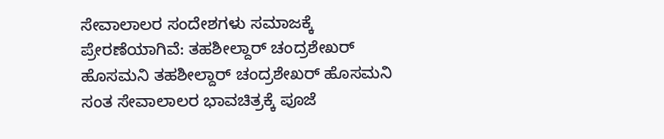ಸೇವಾಲಾಲರ ಸಂದೇಶಗಳು ಸಮಾಜಕ್ಕೆ ಪ್ರೇರಣೆಯಾಗಿವೆ: ತಹಶೀಲ್ದಾರ್ ಚಂದ್ರಶೇಖರ್ ಹೊಸಮನಿ ತಹಶೀಲ್ದಾರ್ ಚಂದ್ರಶೇಖರ್ ಹೊಸಮನಿ ಸಂತ ಸೇವಾಲಾಲರ ಭಾವಚಿತ್ರಕ್ಕೆ ಪೂಜೆ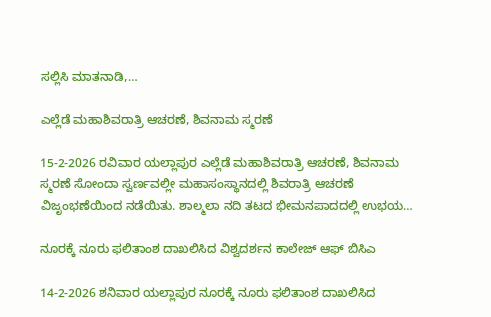ಸಲ್ಲಿಸಿ ಮಾತನಾಡಿ,…

ಎಲ್ಲೆಡೆ ಮಹಾಶಿವರಾತ್ರಿ ಆಚರಣೆ, ಶಿವನಾಮ ಸ್ಮರಣೆ

15-2-2026 ರವಿವಾರ ಯಲ್ಲಾಪುರ ಎಲ್ಲೆಡೆ ಮಹಾಶಿವರಾತ್ರಿ ಆಚರಣೆ, ಶಿವನಾಮ ಸ್ಮರಣೆ ಸೋಂದಾ ಸ್ವರ್ಣವಲ್ಲೀ ಮಹಾಸಂಸ್ಥಾನದಲ್ಲಿ ಶಿವರಾತ್ರಿ ಆಚರಣೆ ವಿಜೃಂಭಣೆಯಿಂದ ನಡೆಯಿತು. ಶಾಲ್ಮಲಾ ನದಿ ತಟದ ಭೀಮನಪಾದದಲ್ಲಿ ಉಭಯ…

ನೂರಕ್ಕೆ ನೂರು ಫಲಿತಾಂಶ ದಾಖಲಿಸಿದ ವಿಶ್ವದರ್ಶನ ಕಾಲೇಜ್ ಆಫ್ ಬಿಸಿಎ

14-2-2026 ಶನಿವಾರ ಯಲ್ಲಾಪುರ ನೂರಕ್ಕೆ ನೂರು ಫಲಿತಾಂಶ ದಾಖಲಿಸಿದ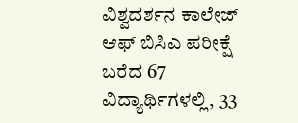ವಿಶ್ವದರ್ಶನ ಕಾಲೇಜ್ ಆಫ್ ಬಿಸಿಎ ಪರೀಕ್ಷೆ ಬರೆದ 67 ವಿದ್ಯಾರ್ಥಿಗಳಲ್ಲಿ, 33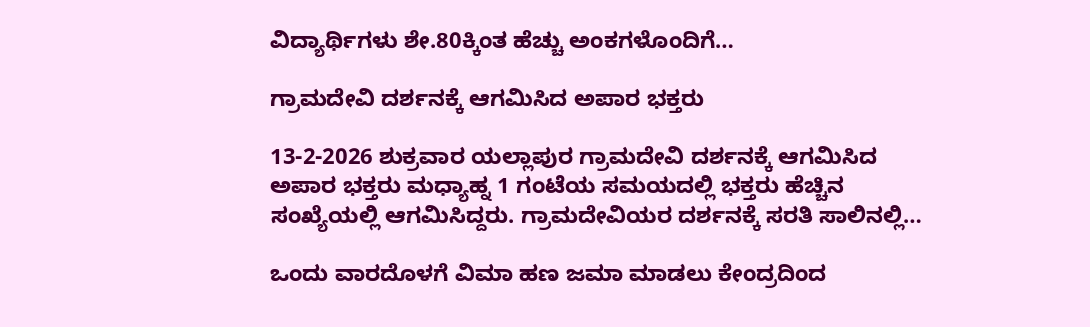ವಿದ್ಯಾರ್ಥಿಗಳು ಶೇ.80ಕ್ಕಿಂತ ಹೆಚ್ಚು ಅಂಕಗಳೊಂದಿಗೆ…

ಗ್ರಾಮದೇವಿ ದರ್ಶನಕ್ಕೆ ಆಗಮಿಸಿದ ಅಪಾರ ಭಕ್ತರು

13-2-2026 ಶುಕ್ರವಾರ ಯಲ್ಲಾಪುರ ಗ್ರಾಮದೇವಿ ದರ್ಶನಕ್ಕೆ ಆಗಮಿಸಿದ ಅಪಾರ ಭಕ್ತರು ಮಧ್ಯಾಹ್ನ 1 ಗಂಟೆಯ ಸಮಯದಲ್ಲಿ ಭಕ್ತರು ಹೆಚ್ಚಿನ ಸಂಖ್ಯೆಯಲ್ಲಿ ಆಗಮಿಸಿದ್ದರು. ಗ್ರಾಮದೇವಿಯರ ದರ್ಶನಕ್ಕೆ ಸರತಿ ಸಾಲಿನಲ್ಲಿ…

ಒಂದು ವಾರದೊಳಗೆ ವಿಮಾ ಹಣ ಜಮಾ ಮಾಡಲು ಕೇಂದ್ರದಿಂದ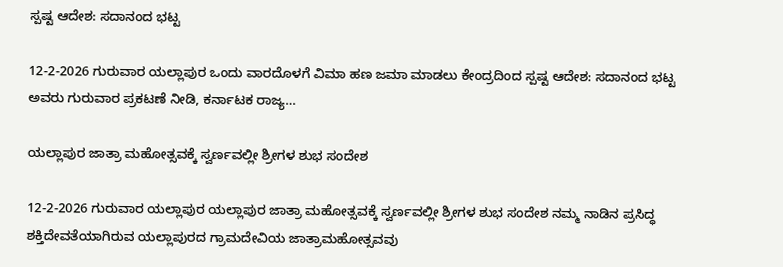ಸ್ಪಷ್ಟ ಆದೇಶ: ಸದಾನಂದ ಭಟ್ಟ

12-2-2026 ಗುರುವಾರ ಯಲ್ಲಾಪುರ ಒಂದು ವಾರದೊಳಗೆ ವಿಮಾ ಹಣ ಜಮಾ ಮಾಡಲು ಕೇಂದ್ರದಿಂದ ಸ್ಪಷ್ಟ ಆದೇಶ: ಸದಾನಂದ ಭಟ್ಟ ಅವರು ಗುರುವಾರ ಪ್ರಕಟಣೆ ನೀಡಿ, ಕರ್ನಾಟಕ ರಾಜ್ಯ…

ಯಲ್ಲಾಪುರ ಜಾತ್ರಾ ಮಹೋತ್ಸವಕ್ಕೆ ಸ್ವರ್ಣವಲ್ಲೀ ಶ್ರೀಗಳ ಶುಭ ಸಂದೇಶ

12-2-2026 ಗುರುವಾರ ಯಲ್ಲಾಪುರ ಯಲ್ಲಾಪುರ ಜಾತ್ರಾ ಮಹೋತ್ಸವಕ್ಕೆ ಸ್ವರ್ಣವಲ್ಲೀ ಶ್ರೀಗಳ ಶುಭ ಸಂದೇಶ ನಮ್ಮ ನಾಡಿನ ಪ್ರಸಿದ್ಧ ಶಕ್ತಿದೇವತೆಯಾಗಿರುವ ಯಲ್ಲಾಪುರದ ಗ್ರಾಮದೇವಿಯ ಜಾತ್ರಾಮಹೋತ್ಸವವು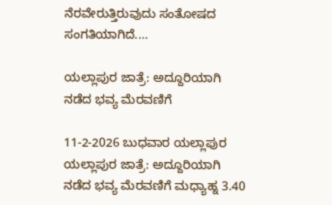ನೆರವೇರುತ್ತಿರುವುದು ಸಂತೋಷದ ಸಂಗತಿಯಾಗಿದೆ.…

ಯಲ್ಲಾಪುರ ಜಾತ್ರೆ: ಅದ್ದೂರಿಯಾಗಿ ನಡೆದ ಭವ್ಯ ಮೆರವಣಿಗೆ

11-2-2026 ಬುಧವಾರ ಯಲ್ಲಾಪುರ ಯಲ್ಲಾಪುರ ಜಾತ್ರೆ: ಅದ್ದೂರಿಯಾಗಿ ನಡೆದ ಭವ್ಯ ಮೆರವಣಿಗೆ ಮಧ್ಯಾಹ್ನ 3.40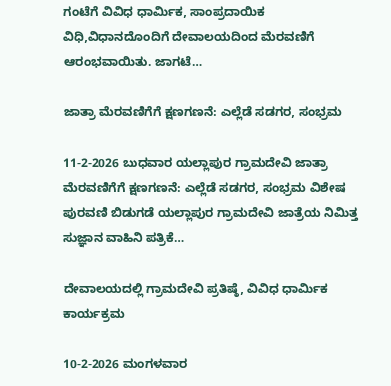ಗಂಟೆಗೆ ವಿವಿಧ ಧಾರ್ಮಿಕ, ಸಾಂಪ್ರದಾಯಿಕ ವಿಧಿ,ವಿಧಾನದೊಂದಿಗೆ ದೇವಾಲಯದಿಂದ ಮೆರವಣಿಗೆ ಆರಂಭವಾಯಿತು. ಜಾಗಟೆ…

ಜಾತ್ರಾ ಮೆರವಣಿಗೆಗೆ ಕ್ಷಣಗಣನೆ: ಎಲ್ಲೆಡೆ ಸಡಗರ, ಸಂಭ್ರಮ

11-2-2026 ಬುಧವಾರ ಯಲ್ಲಾಪುರ ಗ್ರಾಮದೇವಿ ಜಾತ್ರಾ ಮೆರವಣಿಗೆಗೆ ಕ್ಷಣಗಣನೆ: ಎಲ್ಲೆಡೆ ಸಡಗರ, ಸಂಭ್ರಮ ವಿಶೇಷ ಪುರವಣಿ ಬಿಡುಗಡೆ ಯಲ್ಲಾಪುರ ಗ್ರಾಮದೇವಿ ಜಾತ್ರೆಯ ನಿಮಿತ್ತ ಸುಜ್ಞಾನ ವಾಹಿನಿ ಪತ್ರಿಕೆ…

ದೇವಾಲಯದಲ್ಲಿ ಗ್ರಾಮದೇವಿ ಪ್ರತಿಷ್ಠೆ, ವಿವಿಧ ಧಾರ್ಮಿಕ ಕಾರ್ಯಕ್ರಮ

10-2-2026 ಮಂಗಳವಾರ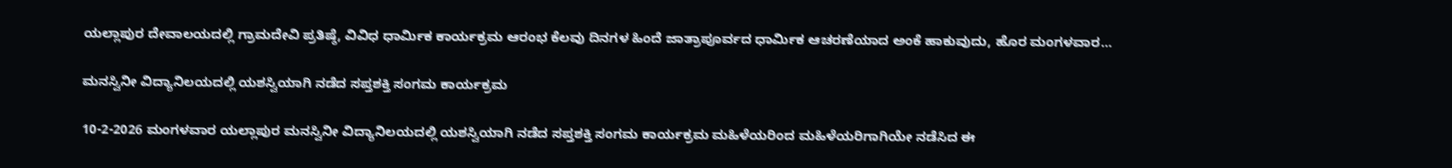ಯಲ್ಲಾಪುರ ದೇವಾಲಯದಲ್ಲಿ ಗ್ರಾಮದೇವಿ ಪ್ರತಿಷ್ಠೆ, ವಿವಿಧ ಧಾರ್ಮಿಕ ಕಾರ್ಯಕ್ರಮ ಆರಂಭ ಕೆಲವು ದಿನಗಳ ಹಿಂದೆ ಜಾತ್ರಾಪೂರ್ವದ ಧಾರ್ಮಿಕ ಆಚರಣೆಯಾದ ಅಂಕೆ ಹಾಕುವುದು, ಹೊರ ಮಂಗಳವಾರ…

ಮನಸ್ವಿನೀ ವಿದ್ಯಾನಿಲಯದಲ್ಲಿ ಯಶಸ್ವಿಯಾಗಿ ನಡೆದ ಸಪ್ತಶಕ್ತಿ ಸಂಗಮ ಕಾರ್ಯಕ್ರಮ

10-2-2026 ಮಂಗಳವಾರ ಯಲ್ಲಾಪುರ ಮನಸ್ವಿನೀ ವಿದ್ಯಾನಿಲಯದಲ್ಲಿ ಯಶಸ್ವಿಯಾಗಿ ನಡೆದ ಸಪ್ತಶಕ್ತಿ ಸಂಗಮ ಕಾರ್ಯಕ್ರಮ ಮಹಿಳೆಯರಿಂದ ಮಹಿಳೆಯರಿಗಾಗಿಯೇ ನಡೆಸಿದ ಈ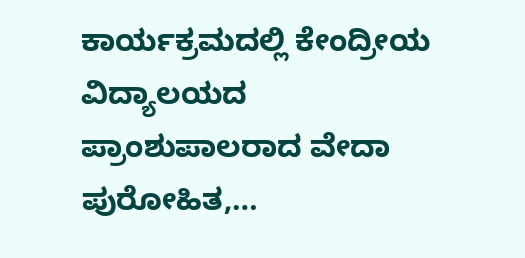ಕಾರ್ಯಕ್ರಮದಲ್ಲಿ ಕೇಂದ್ರೀಯ ವಿದ್ಯಾಲಯದ ಪ್ರಾಂಶುಪಾಲರಾದ ವೇದಾ ಪುರೋಹಿತ,…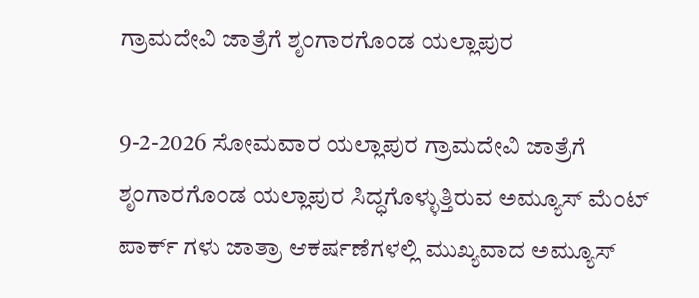ಗ್ರಾಮದೇವಿ ಜಾತ್ರೆಗೆ ಶೃಂಗಾರಗೊಂಡ ಯಲ್ಲಾಪುರ

9-2-2026 ಸೋಮವಾರ ಯಲ್ಲಾಪುರ ಗ್ರಾಮದೇವಿ ಜಾತ್ರೆಗೆ ಶೃಂಗಾರಗೊಂಡ ಯಲ್ಲಾಪುರ ಸಿದ್ಧಗೊಳ್ಳುತ್ತಿರುವ ಅಮ್ಯೂಸ್ ಮೆಂಟ್ ಪಾರ್ಕ್ ಗಳು ಜಾತ್ರಾ ಆಕರ್ಷಣೆಗಳಲ್ಲಿ ಮುಖ್ಯವಾದ ಅಮ್ಯೂಸ್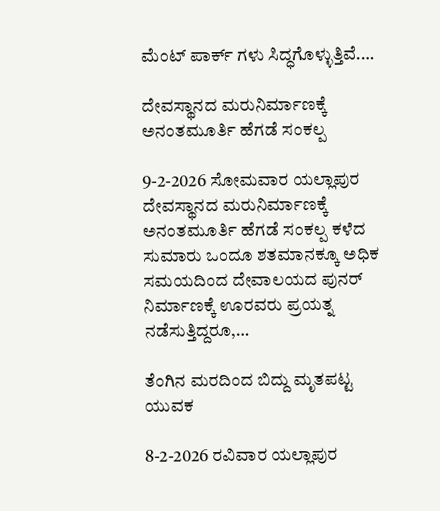ಮೆಂಟ್ ಪಾರ್ಕ್ ಗಳು ಸಿದ್ಧಗೊಳ್ಳುತ್ತಿವೆ.…

ದೇವಸ್ಥಾನದ ಮರುನಿರ್ಮಾಣಕ್ಕೆ ಅನಂತಮೂರ್ತಿ ಹೆಗಡೆ ಸಂಕಲ್ಪ

9-2-2026 ಸೋಮವಾರ ಯಲ್ಲಾಪುರ ದೇವಸ್ಥಾನದ ಮರುನಿರ್ಮಾಣಕ್ಕೆ ಅನಂತಮೂರ್ತಿ ಹೆಗಡೆ ಸಂಕಲ್ಪ ಕಳೆದ ಸುಮಾರು ಒಂದೂ ಶತಮಾನಕ್ಕೂ ಅಧಿಕ ಸಮಯದಿಂದ ದೇವಾಲಯದ ಪುನರ್ ನಿರ್ಮಾಣಕ್ಕೆ ಊರವರು ಪ್ರಯತ್ನ ನಡೆಸುತ್ತಿದ್ದರೂ,…

ತೆಂಗಿನ ಮರದಿಂದ ಬಿದ್ದು ಮೃತಪಟ್ಟ ಯುವಕ

8-2-2026 ರವಿವಾರ ಯಲ್ಲಾಪುರ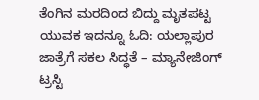ತೆಂಗಿನ ಮರದಿಂದ ಬಿದ್ದು ಮೃತಪಟ್ಟ ಯುವಕ ಇದನ್ನೂ ಓದಿ: ಯಲ್ಲಾಪುರ ಜಾತ್ರೆಗೆ ಸಕಲ ಸಿದ್ಧತೆ – ಮ್ಯಾನೇಜಿಂಗ್ ಟ್ರಸ್ಟಿ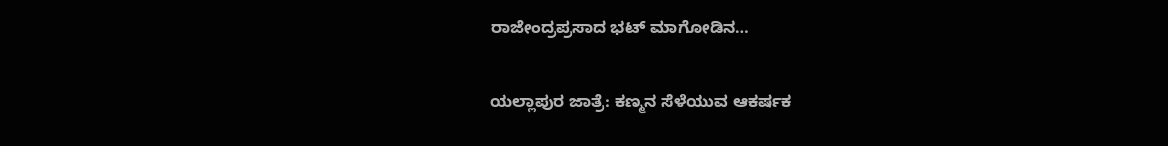ರಾಜೇಂದ್ರಪ್ರಸಾದ ಭಟ್ ಮಾಗೋಡಿನ…

ಯಲ್ಲಾಪುರ ಜಾತ್ರೆ: ಕಣ್ಮನ ಸೆಳೆಯುವ ಆಕರ್ಷಕ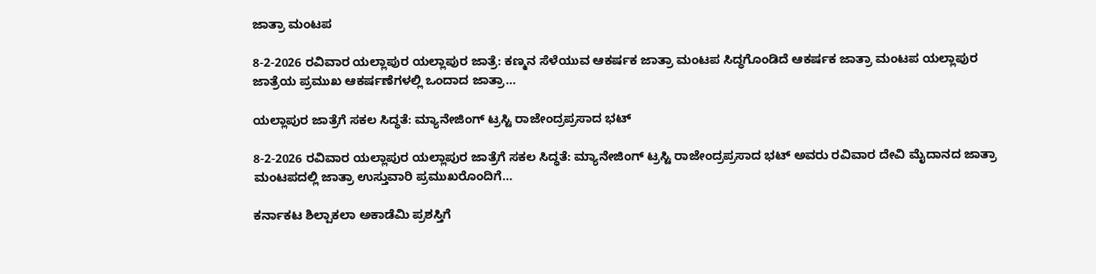ಜಾತ್ರಾ ಮಂಟಪ

8-2-2026 ರವಿವಾರ ಯಲ್ಲಾಪುರ ಯಲ್ಲಾಪುರ ಜಾತ್ರೆ: ಕಣ್ಮನ ಸೆಳೆಯುವ ಆಕರ್ಷಕ ಜಾತ್ರಾ ಮಂಟಪ ಸಿದ್ಧಗೊಂಡಿದೆ ಆಕರ್ಷಕ ಜಾತ್ರಾ ಮಂಟಪ ಯಲ್ಲಾಪುರ ಜಾತ್ರೆಯ ಪ್ರಮುಖ ಆಕರ್ಷಣೆಗಳಲ್ಲಿ ಒಂದಾದ ಜಾತ್ರಾ…

ಯಲ್ಲಾಪುರ ಜಾತ್ರೆಗೆ ಸಕಲ ಸಿದ್ಧತೆ: ಮ್ಯಾನೇಜಿಂಗ್ ಟ್ರಸ್ಟಿ ರಾಜೇಂದ್ರಪ್ರಸಾದ ಭಟ್

8-2-2026 ರವಿವಾರ ಯಲ್ಲಾಪುರ ಯಲ್ಲಾಪುರ ಜಾತ್ರೆಗೆ ಸಕಲ ಸಿದ್ಧತೆ: ಮ್ಯಾನೇಜಿಂಗ್ ಟ್ರಸ್ಟಿ ರಾಜೇಂದ್ರಪ್ರಸಾದ ಭಟ್ ಅವರು ರವಿವಾರ ದೇವಿ ಮೈದಾನದ ಜಾತ್ರಾ ಮಂಟಪದಲ್ಲಿ ಜಾತ್ರಾ ಉಸ್ತುವಾರಿ ಪ್ರಮುಖರೊಂದಿಗೆ…

ಕರ್ನಾಕಟ ಶಿಲ್ಪಾಕಲಾ ಅಕಾಡೆಮಿ ಪ್ರಶಸ್ತಿಗೆ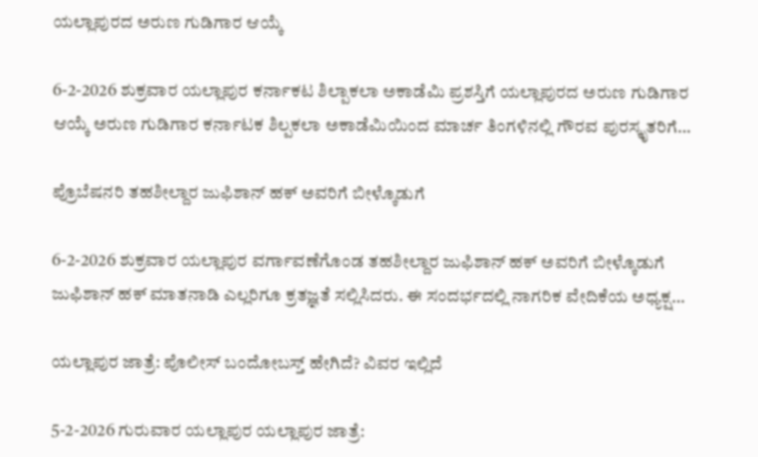ಯಲ್ಲಾಪುರದ ಅರುಣ ಗುಡಿಗಾರ ಆಯ್ಕೆ

6-2-2026 ಶುಕ್ರವಾರ ಯಲ್ಲಾಪುರ ಕರ್ನಾಕಟ ಶಿಲ್ಪಾಕಲಾ ಅಕಾಡೆಮಿ ಪ್ರಶಸ್ತಿಗೆ ಯಲ್ಲಾಪುರದ ಅರುಣ ಗುಡಿಗಾರ ಆಯ್ಕೆ ಅರುಣ ಗುಡಿಗಾರ ಕರ್ನಾಟಕ ಶಿಲ್ಪಕಲಾ ಅಕಾಡೆಮಿಯಿಂದ ಮಾರ್ಚ ತಿಂಗಳಿನಲ್ಲಿ ಗೌರವ ಪುರಸ್ಕೃತರಿಗೆ…

ಪ್ರೊಬೆಷನರಿ ತಹಶೀಲ್ದಾರ ಜುಫಿಶಾನ್ ಹಕ್ ಅವರಿಗೆ ಬೀಳ್ಕೊಡುಗೆ

6-2-2026 ಶುಕ್ರವಾರ ಯಲ್ಲಾಪುರ ವರ್ಗಾವಣೆಗೊಂಡ ತಹಶೀಲ್ದಾರ ಜುಫಿಶಾನ್ ಹಕ್ ಅವರಿಗೆ ಬೀಳ್ಕೊಡುಗೆ ಜುಫಿಶಾನ್ ಹಕ್ ಮಾತನಾಡಿ ಎಲ್ಲರಿಗೂ ಕ್ರತಜ್ಞತೆ ಸಲ್ಲಿಸಿದರು. ಈ ಸಂದರ್ಭದಲ್ಲಿ ನಾಗರಿಕ ವೇದಿಕೆಯ ಅಧ್ಯಕ್ಷ…

ಯಲ್ಲಾಪುರ ಜಾತ್ರೆ: ಪೊಲೀಸ್ ಬಂದೋಬಸ್ತ್ ಹೇಗಿದೆ? ವಿವರ ಇಲ್ಲಿದೆ

5-2-2026 ಗುರುವಾರ ಯಲ್ಲಾಪುರ ಯಲ್ಲಾಪುರ ಜಾತ್ರೆ: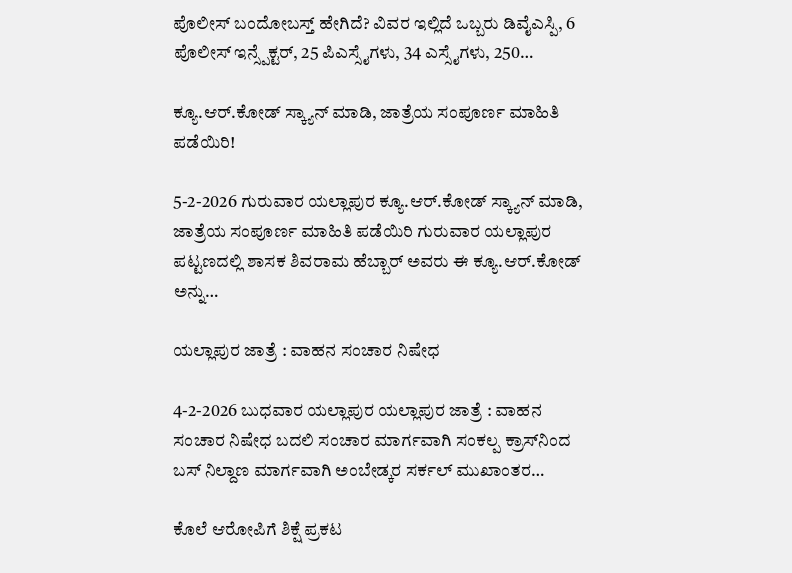ಪೊಲೀಸ್ ಬಂದೋಬಸ್ತ್ ಹೇಗಿದೆ? ವಿವರ ಇಲ್ಲಿದೆ ಒಬ್ಬರು ಡಿವೈಎಸ್ಪಿ, 6 ಪೊಲೀಸ್ ಇನ್ಸ್ಪೆಕ್ಟರ್, 25 ಪಿಎಸ್ಸೈಗಳು, 34 ಎಸ್ಸೈಗಳು, 250…

ಕ್ಯೂ.ಆರ್.ಕೋಡ್ ಸ್ಕ್ಯಾನ್ ಮಾಡಿ, ಜಾತ್ರೆಯ ಸಂಪೂರ್ಣ ಮಾಹಿತಿ ಪಡೆಯಿರಿ!

5-2-2026 ಗುರುವಾರ ಯಲ್ಲಾಪುರ ಕ್ಯೂ.ಆರ್.ಕೋಡ್ ಸ್ಕ್ಯಾನ್ ಮಾಡಿ, ಜಾತ್ರೆಯ ಸಂಪೂರ್ಣ ಮಾಹಿತಿ ಪಡೆಯಿರಿ ಗುರುವಾರ ಯಲ್ಲಾಪುರ ಪಟ್ಟಣದಲ್ಲಿ ಶಾಸಕ ಶಿವರಾಮ ಹೆಬ್ಬಾರ್ ಅವರು ಈ ಕ್ಯೂ.ಆರ್.ಕೋಡ್ ಅನ್ನು…

ಯಲ್ಲಾಪುರ ಜಾತ್ರೆ : ವಾಹನ ಸಂಚಾರ ನಿಷೇಧ

4-2-2026 ಬುಧವಾರ ಯಲ್ಲಾಪುರ ಯಲ್ಲಾಪುರ ಜಾತ್ರೆ : ವಾಹನ ಸಂಚಾರ ನಿಷೇಧ ಬದಲಿ ಸಂಚಾರ ಮಾರ್ಗವಾಗಿ ಸಂಕಲ್ಪ ಕ್ರಾಸ್‍ನಿಂದ ಬಸ್ ನಿಲ್ದಾಣ ಮಾರ್ಗವಾಗಿ ಅಂಬೇಡ್ಕರ ಸರ್ಕಲ್ ಮುಖಾಂತರ…

ಕೊಲೆ ಆರೋಪಿಗೆ ಶಿಕ್ಷೆ ಪ್ರಕಟ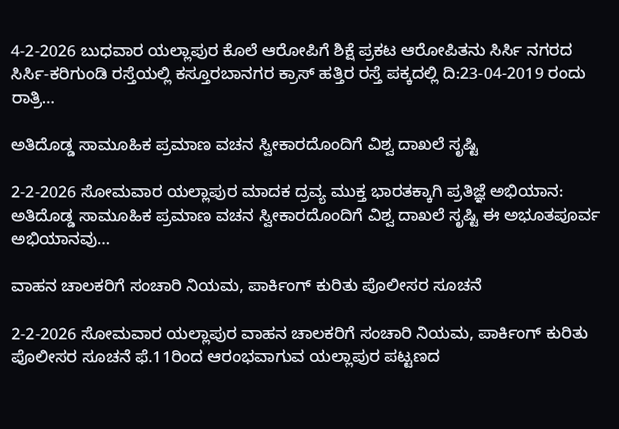4-2-2026 ಬುಧವಾರ ಯಲ್ಲಾಪುರ ಕೊಲೆ ಆರೋಪಿಗೆ ಶಿಕ್ಷೆ ಪ್ರಕಟ ಆರೋಪಿತನು ಸಿರ್ಸಿ ನಗರದ ಸಿರ್ಸಿ-ಕರಿಗುಂಡಿ ರಸ್ತೆಯಲ್ಲಿ ಕಸ್ತೂರಬಾನಗರ ಕ್ರಾಸ್ ಹತ್ತಿರ ರಸ್ತೆ ಪಕ್ಕದಲ್ಲಿ ದಿ:23-04-2019 ರಂದು ರಾತ್ರಿ…

ಅತಿದೊಡ್ಡ ಸಾಮೂಹಿಕ ಪ್ರಮಾಣ ವಚನ ಸ್ವೀಕಾರದೊಂದಿಗೆ ವಿಶ್ವ ದಾಖಲೆ ಸೃಷ್ಟಿ

2-2-2026 ಸೋಮವಾರ ಯಲ್ಲಾಪುರ ಮಾದಕ ದ್ರವ್ಯ ಮುಕ್ತ ಭಾರತಕ್ಕಾಗಿ ಪ್ರತಿಜ್ಞೆ ಅಭಿಯಾನ: ಅತಿದೊಡ್ಡ ಸಾಮೂಹಿಕ ಪ್ರಮಾಣ ವಚನ ಸ್ವೀಕಾರದೊಂದಿಗೆ ವಿಶ್ವ ದಾಖಲೆ ಸೃಷ್ಟಿ ಈ ಅಭೂತಪೂರ್ವ ಅಭಿಯಾನವು…

ವಾಹನ ಚಾಲಕರಿಗೆ ಸಂಚಾರಿ ನಿಯಮ, ಪಾರ್ಕಿಂಗ್ ಕುರಿತು ಪೊಲೀಸರ ಸೂಚನೆ

2-2-2026 ಸೋಮವಾರ ಯಲ್ಲಾಪುರ ವಾಹನ ಚಾಲಕರಿಗೆ ಸಂಚಾರಿ ನಿಯಮ, ಪಾರ್ಕಿಂಗ್ ಕುರಿತು ಪೊಲೀಸರ ಸೂಚನೆ ಫೆ.11ರಿಂದ ಆರಂಭವಾಗುವ ಯಲ್ಲಾಪುರ ಪಟ್ಟಣದ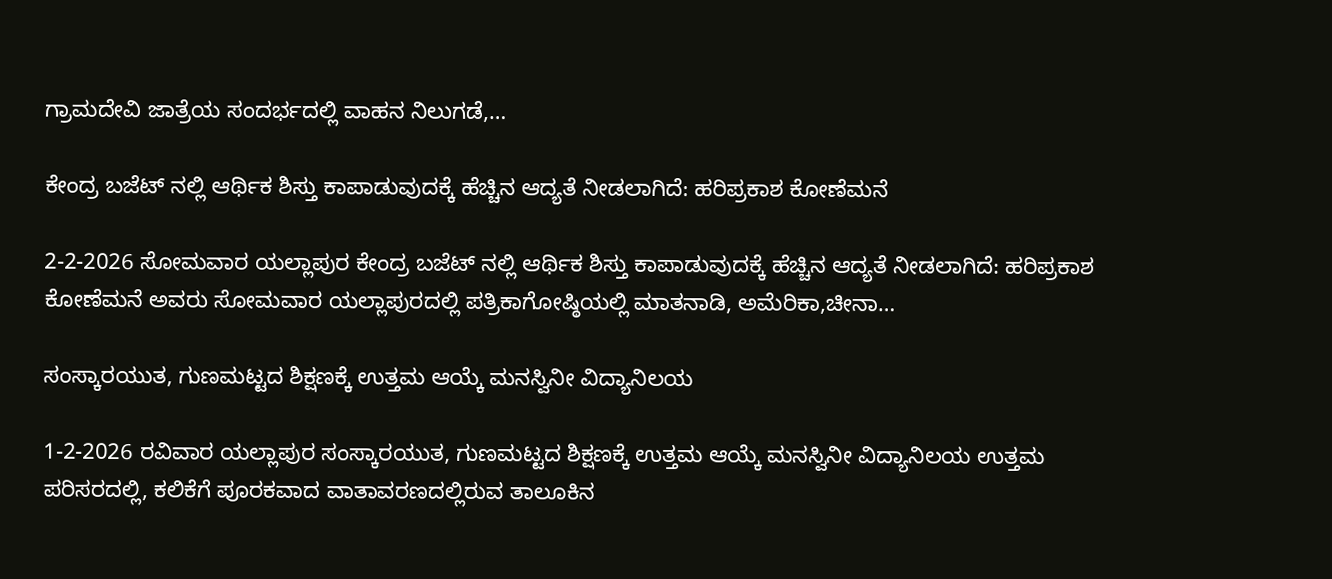ಗ್ರಾಮದೇವಿ ಜಾತ್ರೆಯ ಸಂದರ್ಭದಲ್ಲಿ ವಾಹನ ನಿಲುಗಡೆ,…

ಕೇಂದ್ರ ಬಜೆಟ್ ನಲ್ಲಿ ಆರ್ಥಿಕ ಶಿಸ್ತು ಕಾಪಾಡುವುದಕ್ಕೆ ಹೆಚ್ಚಿನ ಆದ್ಯತೆ ನೀಡಲಾಗಿದೆ: ಹರಿಪ್ರಕಾಶ ಕೋಣೆಮನೆ

2-2-2026 ಸೋಮವಾರ ಯಲ್ಲಾಪುರ ಕೇಂದ್ರ ಬಜೆಟ್ ನಲ್ಲಿ ಆರ್ಥಿಕ ಶಿಸ್ತು ಕಾಪಾಡುವುದಕ್ಕೆ ಹೆಚ್ಚಿನ ಆದ್ಯತೆ ನೀಡಲಾಗಿದೆ: ಹರಿಪ್ರಕಾಶ ಕೋಣೆಮನೆ ಅವರು ಸೋಮವಾರ ಯಲ್ಲಾಪುರದಲ್ಲಿ ಪತ್ರಿಕಾಗೋಷ್ಠಿಯಲ್ಲಿ ಮಾತನಾಡಿ, ಅಮೆರಿಕಾ,ಚೀನಾ…

ಸಂಸ್ಕಾರಯುತ, ಗುಣಮಟ್ಟದ ಶಿಕ್ಷಣಕ್ಕೆ ಉತ್ತಮ ಆಯ್ಕೆ ಮನಸ್ವಿನೀ ವಿದ್ಯಾನಿಲಯ

1-2-2026 ರವಿವಾರ ಯಲ್ಲಾಪುರ ಸಂಸ್ಕಾರಯುತ, ಗುಣಮಟ್ಟದ ಶಿಕ್ಷಣಕ್ಕೆ ಉತ್ತಮ ಆಯ್ಕೆ ಮನಸ್ವಿನೀ ವಿದ್ಯಾನಿಲಯ ಉತ್ತಮ ಪರಿಸರದಲ್ಲಿ, ಕಲಿಕೆಗೆ ಪೂರಕವಾದ ವಾತಾವರಣದಲ್ಲಿರುವ ತಾಲೂಕಿನ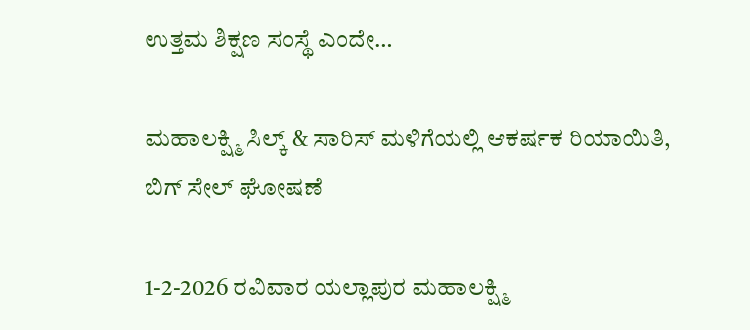ಉತ್ತಮ ಶಿಕ್ಷಣ ಸಂಸ್ಥೆ ಎಂದೇ…

ಮಹಾಲಕ್ಷ್ಮಿ ಸಿಲ್ಕ್ & ಸಾರಿಸ್ ಮಳಿಗೆಯಲ್ಲಿ ಆಕರ್ಷಕ ರಿಯಾಯಿತಿ, ಬಿಗ್ ಸೇಲ್ ಘೋಷಣೆ

1-2-2026 ರವಿವಾರ ಯಲ್ಲಾಪುರ ಮಹಾಲಕ್ಷ್ಮಿ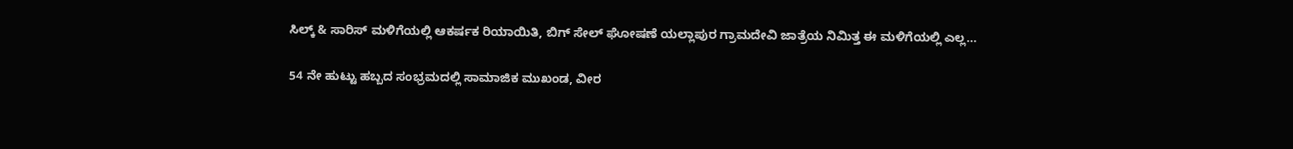ಸಿಲ್ಕ್ & ಸಾರಿಸ್ ಮಳಿಗೆಯಲ್ಲಿ ಆಕರ್ಷಕ ರಿಯಾಯಿತಿ, ಬಿಗ್ ಸೇಲ್ ಘೋಷಣೆ ಯಲ್ಲಾಪುರ ಗ್ರಾಮದೇವಿ ಜಾತ್ರೆಯ ನಿಮಿತ್ತ ಈ ಮಳಿಗೆಯಲ್ಲಿ ಎಲ್ಲ…

54 ನೇ ಹುಟ್ಟು ಹಬ್ಬದ ಸಂಭ್ರಮದಲ್ಲಿ ಸಾಮಾಜಿಕ ಮುಖಂಡ, ವೀರ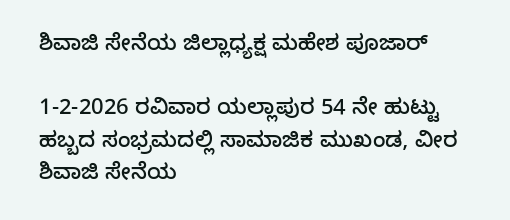ಶಿವಾಜಿ ಸೇನೆಯ ಜಿಲ್ಲಾಧ್ಯಕ್ಷ ಮಹೇಶ ಪೂಜಾರ್

1-2-2026 ರವಿವಾರ ಯಲ್ಲಾಪುರ 54 ನೇ ಹುಟ್ಟು ಹಬ್ಬದ ಸಂಭ್ರಮದಲ್ಲಿ ಸಾಮಾಜಿಕ ಮುಖಂಡ, ವೀರ ಶಿವಾಜಿ ಸೇನೆಯ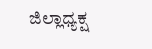ಜಿಲ್ಲಾಧ್ಯಕ್ಷ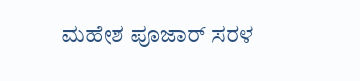ಮಹೇಶ ಪೂಜಾರ್ ಸರಳ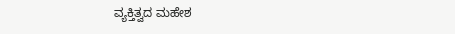ವ್ಯಕ್ತಿತ್ವದ ಮಹೇಶ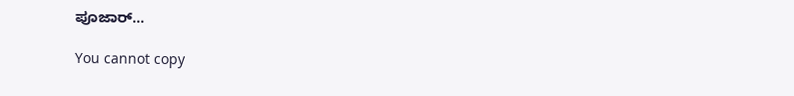ಪೂಜಾರ್…

You cannot copy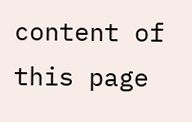content of this page